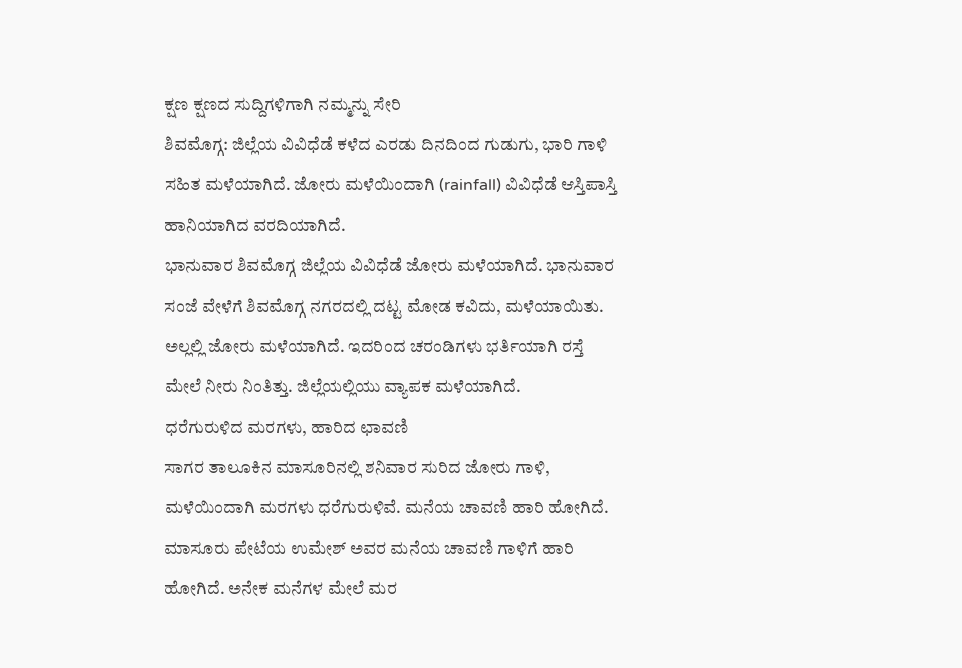ಕ್ಷಣ ಕ್ಷಣದ ಸುದ್ದಿಗಳಿಗಾಗಿ ನಮ್ಮನ್ನು ಸೇರಿ
ಶಿವಮೊಗ್ಗ: ಜಿಲ್ಲೆಯ ವಿವಿಧೆಡೆ ಕಳೆದ ಎರಡು ದಿನದಿಂದ ಗುಡುಗು, ಭಾರಿ ಗಾಳಿ ಸಹಿತ ಮಳೆಯಾಗಿದೆ. ಜೋರು ಮಳೆಯಿಂದಾಗಿ (rainfall) ವಿವಿಧೆಡೆ ಆಸ್ತಿಪಾಸ್ತಿ ಹಾನಿಯಾಗಿದ ವರದಿಯಾಗಿದೆ.
ಭಾನುವಾರ ಶಿವಮೊಗ್ಗ ಜಿಲ್ಲೆಯ ವಿವಿಧೆಡೆ ಜೋರು ಮಳೆಯಾಗಿದೆ. ಭಾನುವಾರ ಸಂಜೆ ವೇಳೆಗೆ ಶಿವಮೊಗ್ಗ ನಗರದಲ್ಲಿ ದಟ್ಟ ಮೋಡ ಕವಿದು, ಮಳೆಯಾಯಿತು. ಅಲ್ಲಲ್ಲಿ ಜೋರು ಮಳೆಯಾಗಿದೆ. ಇದರಿಂದ ಚರಂಡಿಗಳು ಭರ್ತಿಯಾಗಿ ರಸ್ತೆ ಮೇಲೆ ನೀರು ನಿಂತಿತ್ತು. ಜಿಲ್ಲೆಯಲ್ಲಿಯು ವ್ಯಾಪಕ ಮಳೆಯಾಗಿದೆ.
ಧರೆಗುರುಳಿದ ಮರಗಳು, ಹಾರಿದ ಛಾವಣಿ
ಸಾಗರ ತಾಲೂಕಿನ ಮಾಸೂರಿನಲ್ಲಿ ಶನಿವಾರ ಸುರಿದ ಜೋರು ಗಾಳಿ, ಮಳೆಯಿಂದಾಗಿ ಮರಗಳು ಧರೆಗುರುಳಿವೆ. ಮನೆಯ ಚಾವಣಿ ಹಾರಿ ಹೋಗಿದೆ. ಮಾಸೂರು ಪೇಟೆಯ ಉಮೇಶ್ ಅವರ ಮನೆಯ ಚಾವಣಿ ಗಾಳಿಗೆ ಹಾರಿ ಹೋಗಿದೆ. ಅನೇಕ ಮನೆಗಳ ಮೇಲೆ ಮರ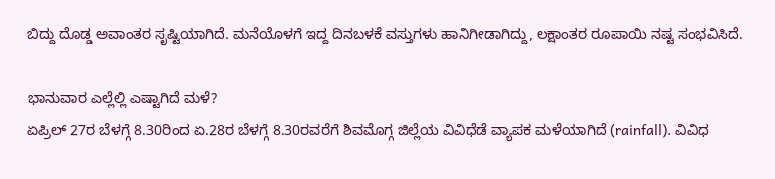ಬಿದ್ದು ದೊಡ್ಡ ಅವಾಂತರ ಸೃಷ್ಟಿಯಾಗಿದೆ. ಮನೆಯೊಳಗೆ ಇದ್ದ ದಿನಬಳಕೆ ವಸ್ತುಗಳು ಹಾನಿಗೀಡಾಗಿದ್ದು, ಲಕ್ಷಾಂತರ ರೂಪಾಯಿ ನಷ್ಟ ಸಂಭವಿಸಿದೆ.

ಭಾನುವಾರ ಎಲ್ಲೆಲ್ಲಿ ಎಷ್ಟಾಗಿದೆ ಮಳೆ?
ಏಪ್ರಿಲ್ 27ರ ಬೆಳಗ್ಗೆ 8.30ರಿಂದ ಏ.28ರ ಬೆಳಗ್ಗೆ 8.30ರವರೆಗೆ ಶಿವಮೊಗ್ಗ ಜಿಲ್ಲೆಯ ವಿವಿಧೆಡೆ ವ್ಯಾಪಕ ಮಳೆಯಾಗಿದೆ (rainfall). ವಿವಿಧ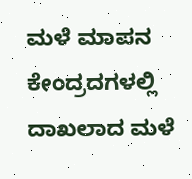ಮಳೆ ಮಾಪನ ಕೇಂದ್ರದಗಳಲ್ಲಿ ದಾಖಲಾದ ಮಳೆ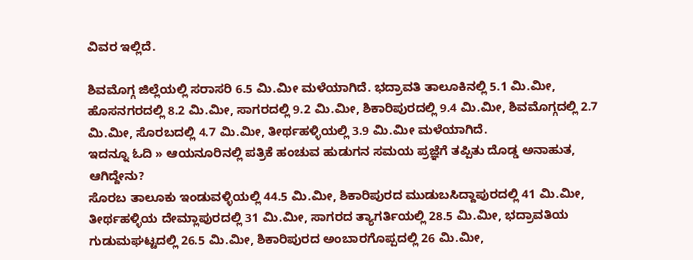ವಿವರ ಇಲ್ಲಿದೆ.

ಶಿವಮೊಗ್ಗ ಜಿಲ್ಲೆಯಲ್ಲಿ ಸರಾಸರಿ 6.5 ಮಿ.ಮೀ ಮಳೆಯಾಗಿದೆ. ಭದ್ರಾವತಿ ತಾಲೂಕಿನಲ್ಲಿ 5.1 ಮಿ.ಮೀ, ಹೊಸನಗರದಲ್ಲಿ 8.2 ಮಿ.ಮೀ, ಸಾಗರದಲ್ಲಿ 9.2 ಮಿ.ಮೀ, ಶಿಕಾರಿಪುರದಲ್ಲಿ 9.4 ಮಿ.ಮೀ, ಶಿವಮೊಗ್ಗದಲ್ಲಿ 2.7 ಮಿ.ಮೀ, ಸೊರಬದಲ್ಲಿ 4.7 ಮಿ.ಮೀ, ತೀರ್ಥಹಳ್ಳಿಯಲ್ಲಿ 3.9 ಮಿ.ಮೀ ಮಳೆಯಾಗಿದೆ.
ಇದನ್ನೂ ಓದಿ » ಆಯನೂರಿನಲ್ಲಿ ಪತ್ರಿಕೆ ಹಂಚುವ ಹುಡುಗನ ಸಮಯ ಪ್ರಜ್ಞೆಗೆ ತಪ್ಪಿತು ದೊಡ್ಡ ಅನಾಹುತ, ಆಗಿದ್ದೇನು?
ಸೊರಬ ತಾಲೂಕು ಇಂಡುವಳ್ಳಿಯಲ್ಲಿ 44.5 ಮಿ.ಮೀ, ಶಿಕಾರಿಪುರದ ಮುಡುಬಸಿದ್ದಾಪುರದಲ್ಲಿ 41 ಮಿ.ಮೀ, ತೀರ್ಥಹಳ್ಳಿಯ ದೇಮ್ಲಾಪುರದಲ್ಲಿ 31 ಮಿ.ಮೀ, ಸಾಗರದ ತ್ಯಾಗರ್ತಿಯಲ್ಲಿ 28.5 ಮಿ.ಮೀ, ಭದ್ರಾವತಿಯ ಗುಡುಮಘಟ್ಟದಲ್ಲಿ 26.5 ಮಿ.ಮೀ, ಶಿಕಾರಿಪುರದ ಅಂಬಾರಗೊಪ್ಪದಲ್ಲಿ 26 ಮಿ.ಮೀ,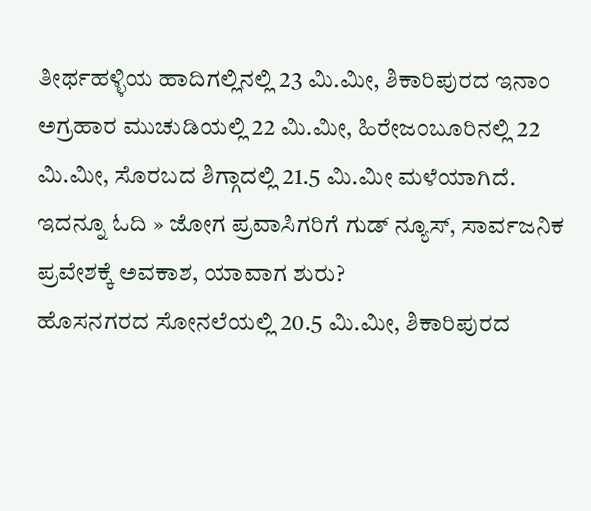ತೀರ್ಥಹಳ್ಳಿಯ ಹಾದಿಗಲ್ಲಿನಲ್ಲಿ 23 ಮಿ.ಮೀ, ಶಿಕಾರಿಪುರದ ಇನಾಂ ಅಗ್ರಹಾರ ಮುಚುಡಿಯಲ್ಲಿ 22 ಮಿ.ಮೀ, ಹಿರೇಜಂಬೂರಿನಲ್ಲಿ 22 ಮಿ.ಮೀ, ಸೊರಬದ ಶಿಗ್ಗಾದಲ್ಲಿ 21.5 ಮಿ.ಮೀ ಮಳೆಯಾಗಿದೆ.
ಇದನ್ನೂ ಓದಿ » ಜೋಗ ಪ್ರವಾಸಿಗರಿಗೆ ಗುಡ್ ನ್ಯೂಸ್, ಸಾರ್ವಜನಿಕ ಪ್ರವೇಶಕ್ಕೆ ಅವಕಾಶ, ಯಾವಾಗ ಶುರು?
ಹೊಸನಗರದ ಸೋನಲೆಯಲ್ಲಿ 20.5 ಮಿ.ಮೀ, ಶಿಕಾರಿಪುರದ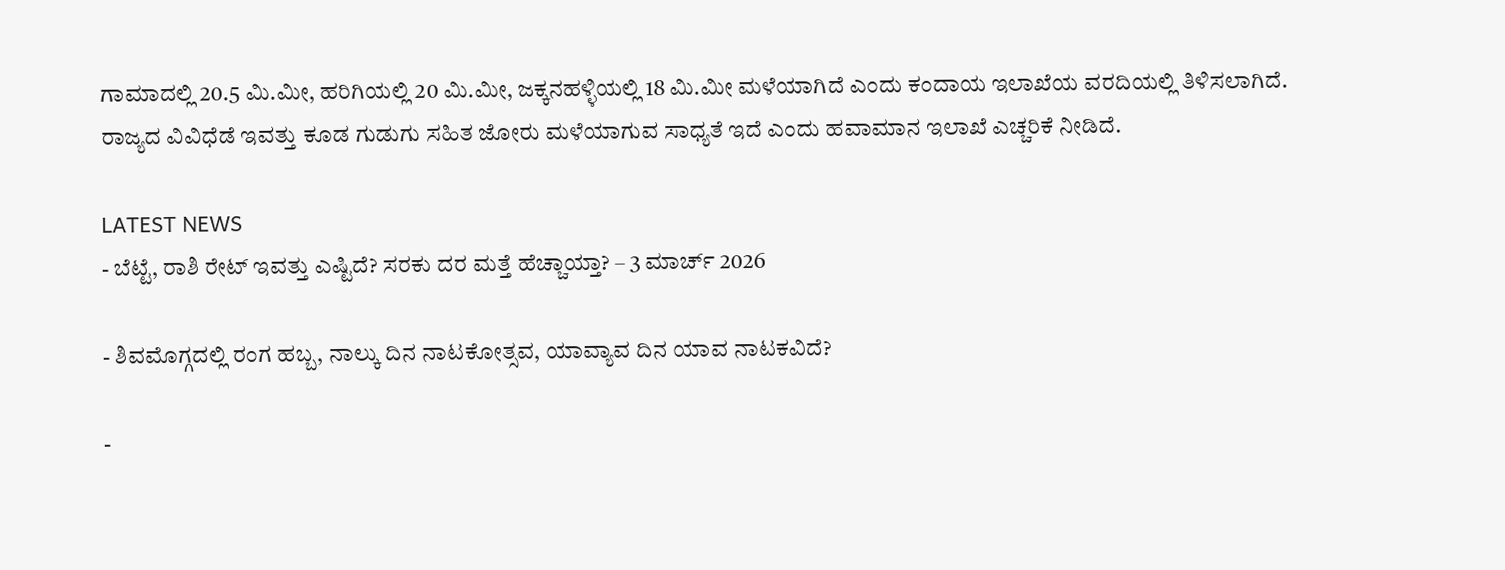ಗಾಮಾದಲ್ಲಿ 20.5 ಮಿ.ಮೀ, ಹರಿಗಿಯಲ್ಲಿ 20 ಮಿ.ಮೀ, ಜಕ್ಕನಹಳ್ಳಿಯಲ್ಲಿ 18 ಮಿ.ಮೀ ಮಳೆಯಾಗಿದೆ ಎಂದು ಕಂದಾಯ ಇಲಾಖೆಯ ವರದಿಯಲ್ಲಿ ತಿಳಿಸಲಾಗಿದೆ.
ರಾಜ್ಯದ ವಿವಿಧೆಡೆ ಇವತ್ತು ಕೂಡ ಗುಡುಗು ಸಹಿತ ಜೋರು ಮಳೆಯಾಗುವ ಸಾಧ್ಯತೆ ಇದೆ ಎಂದು ಹವಾಮಾನ ಇಲಾಖೆ ಎಚ್ಚರಿಕೆ ನೀಡಿದೆ.

LATEST NEWS
- ಬೆಟ್ಟೆ, ರಾಶಿ ರೇಟ್ ಇವತ್ತು ಎಷ್ಟಿದೆ? ಸರಕು ದರ ಮತ್ತೆ ಹೆಚ್ಚಾಯ್ತಾ? – 3 ಮಾರ್ಚ್ 2026

- ಶಿವಮೊಗ್ಗದಲ್ಲಿ ರಂಗ ಹಬ್ಬ, ನಾಲ್ಕು ದಿನ ನಾಟಕೋತ್ಸವ, ಯಾವ್ಯಾವ ದಿನ ಯಾವ ನಾಟಕವಿದೆ?

-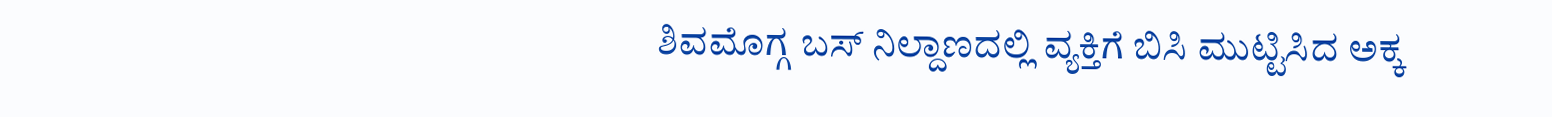ಶಿವಮೊಗ್ಗ ಬಸ್ ನಿಲ್ದಾಣದಲ್ಲಿ ವ್ಯಕ್ತಿಗೆ ಬಿಸಿ ಮುಟ್ಟಿಸಿದ ಅಕ್ಕ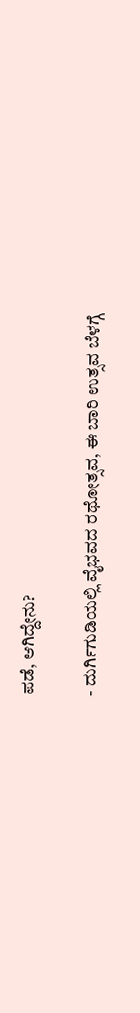ಪಡೆ, ಆಗಿದ್ದೇನು?

- ದುರ್ಗಿಗುಡಿಯಲ್ಲಿ ವೈಭವದ ರಥೋತ್ಸವ, ಈ ಬಾರಿ ಉತ್ಸವ ಬೆಳಗ್ಗೆ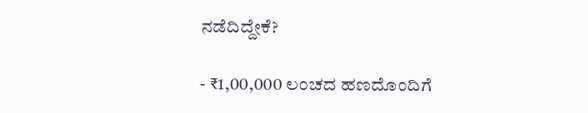ನಡೆದಿದ್ದೇಕೆ?

- ₹1,00,000 ಲಂಚದ ಹಣದೊಂದಿಗೆ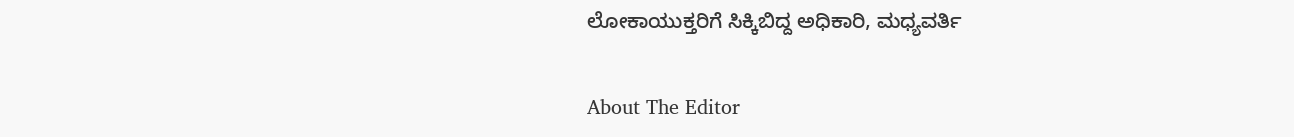ಲೋಕಾಯುಕ್ತರಿಗೆ ಸಿಕ್ಕಿಬಿದ್ದ ಅಧಿಕಾರಿ, ಮಧ್ಯವರ್ತಿ

About The Editor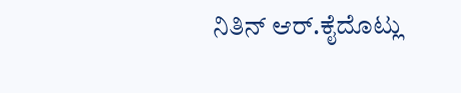ನಿತಿನ್ ಆರ್.ಕೈದೊಟ್ಲು